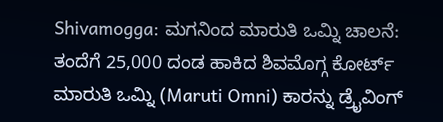Shivamogga: ಮಗನಿಂದ ಮಾರುತಿ ಒಮ್ನಿ ಚಾಲನೆ: ತಂದೆಗೆ 25,000 ದಂಡ ಹಾಕಿದ ಶಿವಮೊಗ್ಗ ಕೋರ್ಟ್
ಮಾರುತಿ ಒಮ್ನಿ (Maruti Omni) ಕಾರನ್ನು ಡ್ರೈವಿಂಗ್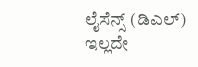ಲೈಸೆನ್ಸ್ (ಡಿಎಲ್) ಇಲ್ಲದೇ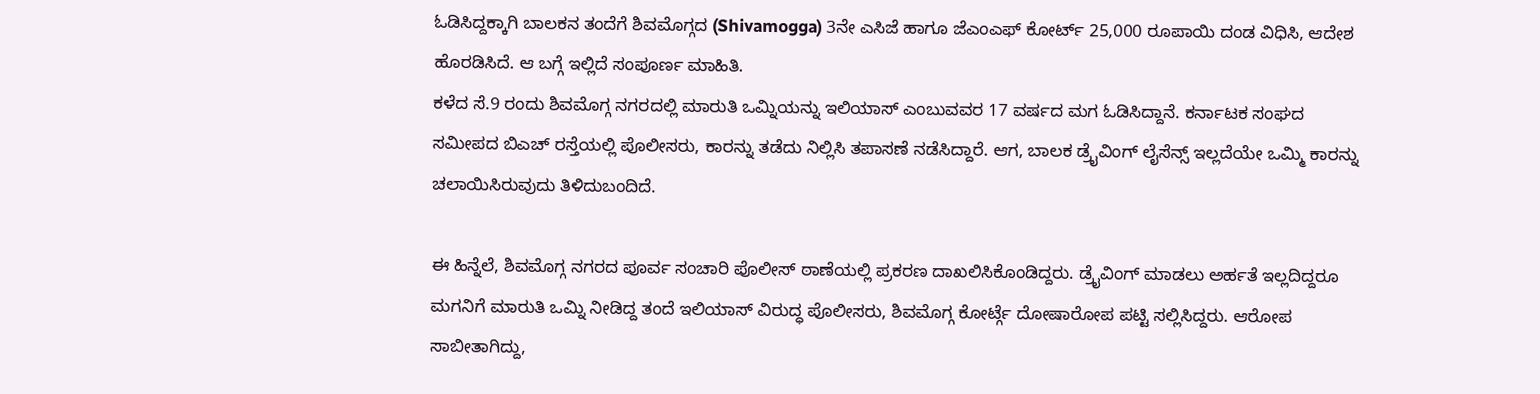ಓಡಿಸಿದ್ದಕ್ಕಾಗಿ ಬಾಲಕನ ತಂದೆಗೆ ಶಿವಮೊಗ್ಗದ (Shivamogga) 3ನೇ ಎಸಿಜೆ ಹಾಗೂ ಜೆಎಂಎಫ್ ಕೋರ್ಟ್ 25,000 ರೂಪಾಯಿ ದಂಡ ವಿಧಿಸಿ, ಆದೇಶ ಹೊರಡಿಸಿದೆ. ಆ ಬಗ್ಗೆ ಇಲ್ಲಿದೆ ಸಂಪೂರ್ಣ ಮಾಹಿತಿ.
ಕಳೆದ ಸೆ.9 ರಂದು ಶಿವಮೊಗ್ಗ ನಗರದಲ್ಲಿ ಮಾರುತಿ ಒಮ್ನಿಯನ್ನು ಇಲಿಯಾಸ್ ಎಂಬುವವರ 17 ವರ್ಷದ ಮಗ ಓಡಿಸಿದ್ದಾನೆ. ಕರ್ನಾಟಕ ಸಂಘದ ಸಮೀಪದ ಬಿಎಚ್ ರಸ್ತೆಯಲ್ಲಿ ಪೊಲೀಸರು, ಕಾರನ್ನು ತಡೆದು ನಿಲ್ಲಿಸಿ ತಪಾಸಣೆ ನಡೆಸಿದ್ದಾರೆ. ಆಗ, ಬಾಲಕ ಡ್ರೈವಿಂಗ್ ಲೈಸೆನ್ಸ್ ಇಲ್ಲದೆಯೇ ಒಮ್ಮಿ ಕಾರನ್ನು ಚಲಾಯಿಸಿರುವುದು ತಿಳಿದುಬಂದಿದೆ.

ಈ ಹಿನ್ನೆಲೆ, ಶಿವಮೊಗ್ಗ ನಗರದ ಪೂರ್ವ ಸಂಚಾರಿ ಪೊಲೀಸ್ ಠಾಣೆಯಲ್ಲಿ ಪ್ರಕರಣ ದಾಖಲಿಸಿಕೊಂಡಿದ್ದರು. ಡ್ರೈವಿಂಗ್ ಮಾಡಲು ಅರ್ಹತೆ ಇಲ್ಲದಿದ್ದರೂ ಮಗನಿಗೆ ಮಾರುತಿ ಒಮ್ನಿ ನೀಡಿದ್ದ ತಂದೆ ಇಲಿಯಾಸ್ ವಿರುದ್ಧ ಪೊಲೀಸರು, ಶಿವಮೊಗ್ಗ ಕೋರ್ಟ್ಗೆ ದೋಷಾರೋಪ ಪಟ್ಟಿ ಸಲ್ಲಿಸಿದ್ದರು. ಆರೋಪ ಸಾಬೀತಾಗಿದ್ದು,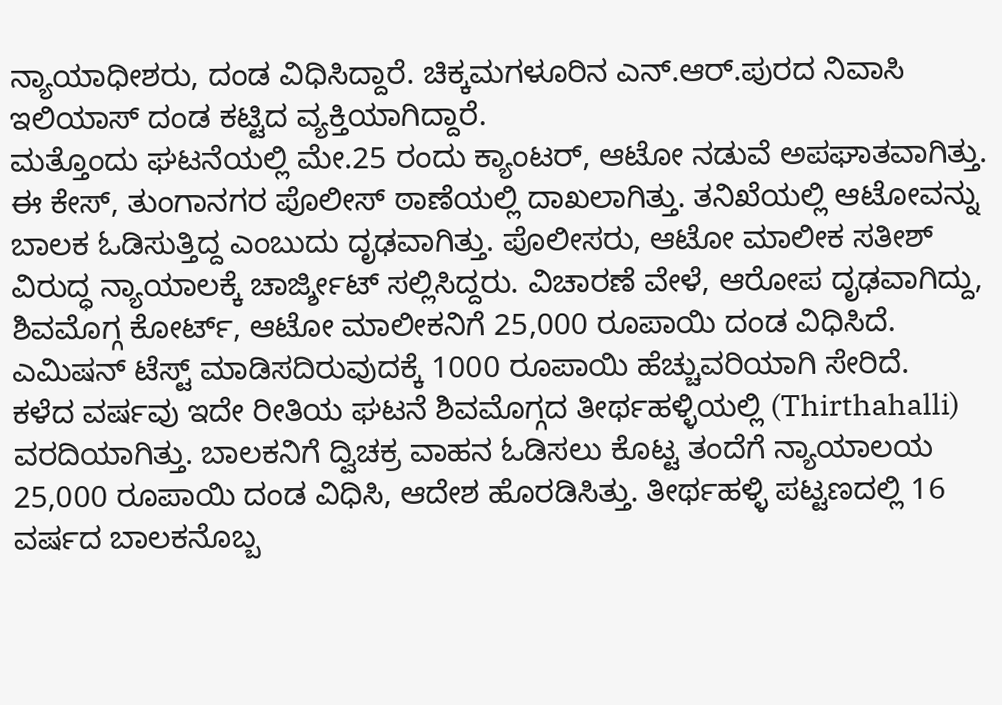ನ್ಯಾಯಾಧೀಶರು, ದಂಡ ವಿಧಿಸಿದ್ದಾರೆ. ಚಿಕ್ಕಮಗಳೂರಿನ ಎನ್.ಆರ್.ಪುರದ ನಿವಾಸಿ ಇಲಿಯಾಸ್ ದಂಡ ಕಟ್ಟಿದ ವ್ಯಕ್ತಿಯಾಗಿದ್ದಾರೆ.
ಮತ್ತೊಂದು ಘಟನೆಯಲ್ಲಿ ಮೇ.25 ರಂದು ಕ್ಯಾಂಟರ್, ಆಟೋ ನಡುವೆ ಅಪಘಾತವಾಗಿತ್ತು. ಈ ಕೇಸ್, ತುಂಗಾನಗರ ಪೊಲೀಸ್ ಠಾಣೆಯಲ್ಲಿ ದಾಖಲಾಗಿತ್ತು. ತನಿಖೆಯಲ್ಲಿ ಆಟೋವನ್ನು ಬಾಲಕ ಓಡಿಸುತ್ತಿದ್ದ ಎಂಬುದು ದೃಢವಾಗಿತ್ತು. ಪೊಲೀಸರು, ಆಟೋ ಮಾಲೀಕ ಸತೀಶ್ ವಿರುದ್ಧ ನ್ಯಾಯಾಲಕ್ಕೆ ಚಾರ್ಜ್ಶೀಟ್ ಸಲ್ಲಿಸಿದ್ದರು. ವಿಚಾರಣೆ ವೇಳೆ, ಆರೋಪ ದೃಢವಾಗಿದ್ದು, ಶಿವಮೊಗ್ಗ ಕೋರ್ಟ್, ಆಟೋ ಮಾಲೀಕನಿಗೆ 25,000 ರೂಪಾಯಿ ದಂಡ ವಿಧಿಸಿದೆ. ಎಮಿಷನ್ ಟೆಸ್ಟ್ ಮಾಡಿಸದಿರುವುದಕ್ಕೆ 1000 ರೂಪಾಯಿ ಹೆಚ್ಚುವರಿಯಾಗಿ ಸೇರಿದೆ.
ಕಳೆದ ವರ್ಷವು ಇದೇ ರೀತಿಯ ಘಟನೆ ಶಿವಮೊಗ್ಗದ ತೀರ್ಥಹಳ್ಳಿಯಲ್ಲಿ (Thirthahalli) ವರದಿಯಾಗಿತ್ತು. ಬಾಲಕನಿಗೆ ದ್ವಿಚಕ್ರ ವಾಹನ ಓಡಿಸಲು ಕೊಟ್ಟ ತಂದೆಗೆ ನ್ಯಾಯಾಲಯ 25,000 ರೂಪಾಯಿ ದಂಡ ವಿಧಿಸಿ, ಆದೇಶ ಹೊರಡಿಸಿತ್ತು. ತೀರ್ಥಹಳ್ಳಿ ಪಟ್ಟಣದಲ್ಲಿ 16 ವರ್ಷದ ಬಾಲಕನೊಬ್ಬ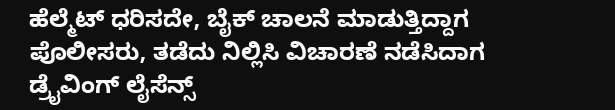ಹೆಲ್ಮೆಟ್ ಧರಿಸದೇ, ಬೈಕ್ ಚಾಲನೆ ಮಾಡುತ್ತಿದ್ದಾಗ ಪೊಲೀಸರು, ತಡೆದು ನಿಲ್ಲಿಸಿ ವಿಚಾರಣೆ ನಡೆಸಿದಾಗ ಡ್ರೈವಿಂಗ್ ಲೈಸೆನ್ಸ್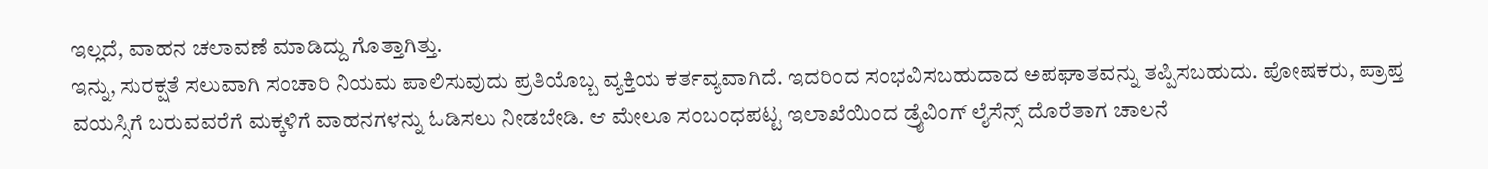ಇಲ್ಲದೆ, ವಾಹನ ಚಲಾವಣೆ ಮಾಡಿದ್ದು ಗೊತ್ತಾಗಿತ್ತು.
ಇನ್ನು, ಸುರಕ್ಷತೆ ಸಲುವಾಗಿ ಸಂಚಾರಿ ನಿಯಮ ಪಾಲಿಸುವುದು ಪ್ರತಿಯೊಬ್ಬ ವ್ಯಕ್ತಿಯ ಕರ್ತವ್ಯವಾಗಿದೆ. ಇದರಿಂದ ಸಂಭವಿಸಬಹುದಾದ ಅಪಘಾತವನ್ನು ತಪ್ಪಿಸಬಹುದು. ಪೋಷಕರು, ಪ್ರಾಪ್ತ ವಯಸ್ಸಿಗೆ ಬರುವವರೆಗೆ ಮಕ್ಕಳಿಗೆ ವಾಹನಗಳನ್ನು ಓಡಿಸಲು ನೀಡಬೇಡಿ. ಆ ಮೇಲೂ ಸಂಬಂಧಪಟ್ಟ ಇಲಾಖೆಯಿಂದ ಡ್ರೈವಿಂಗ್ ಲೈಸೆನ್ಸ್ ದೊರೆತಾಗ ಚಾಲನೆ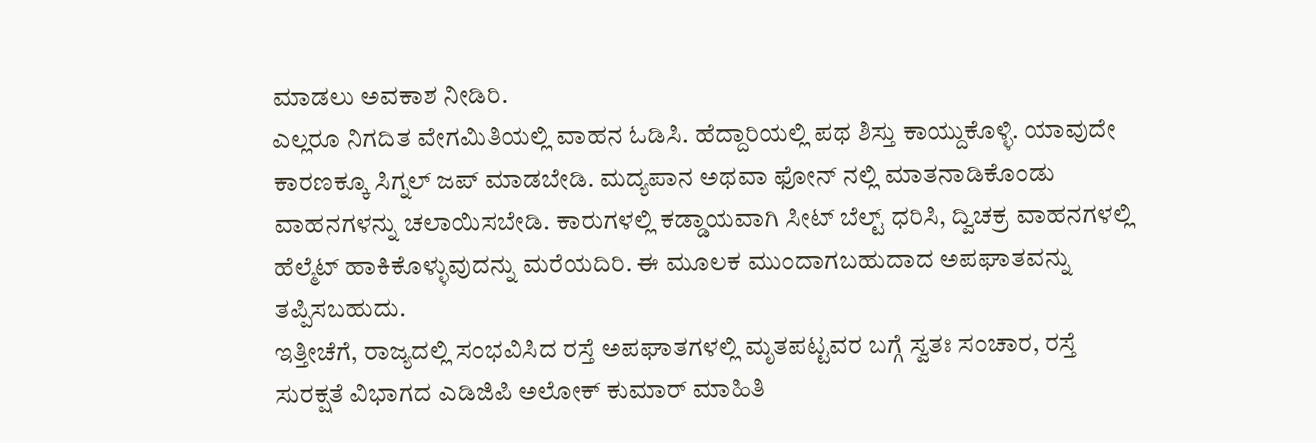ಮಾಡಲು ಅವಕಾಶ ನೀಡಿರಿ.
ಎಲ್ಲರೂ ನಿಗದಿತ ವೇಗಮಿತಿಯಲ್ಲಿ ವಾಹನ ಓಡಿಸಿ. ಹೆದ್ದಾರಿಯಲ್ಲಿ ಪಥ ಶಿಸ್ತು ಕಾಯ್ದುಕೊಳ್ಳಿ. ಯಾವುದೇ ಕಾರಣಕ್ಕೂ ಸಿಗ್ನಲ್ ಜಪ್ ಮಾಡಬೇಡಿ. ಮದ್ಯಪಾನ ಅಥವಾ ಫೋನ್ ನಲ್ಲಿ ಮಾತನಾಡಿಕೊಂಡು ವಾಹನಗಳನ್ನು ಚಲಾಯಿಸಬೇಡಿ. ಕಾರುಗಳಲ್ಲಿ ಕಡ್ಡಾಯವಾಗಿ ಸೀಟ್ ಬೆಲ್ಟ್ ಧರಿಸಿ, ದ್ವಿಚಕ್ರ ವಾಹನಗಳಲ್ಲಿ ಹೆಲ್ಮೆಟ್ ಹಾಕಿಕೊಳ್ಳುವುದನ್ನು ಮರೆಯದಿರಿ. ಈ ಮೂಲಕ ಮುಂದಾಗಬಹುದಾದ ಅಪಘಾತವನ್ನು ತಪ್ಪಿಸಬಹುದು.
ಇತ್ತೀಚೆಗೆ, ರಾಜ್ಯದಲ್ಲಿ ಸಂಭವಿಸಿದ ರಸ್ತೆ ಅಪಘಾತಗಳಲ್ಲಿ ಮೃತಪಟ್ಟವರ ಬಗ್ಗೆ ಸ್ವತಃ ಸಂಚಾರ, ರಸ್ತೆ ಸುರಕ್ಷತೆ ವಿಭಾಗದ ಎಡಿಜಿಪಿ ಅಲೋಕ್ ಕುಮಾರ್ ಮಾಹಿತಿ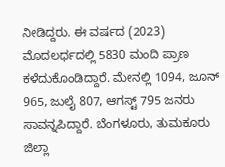ನೀಡಿದ್ದರು. ಈ ವರ್ಷದ (2023) ಮೊದಲರ್ಧದಲ್ಲಿ 5830 ಮಂದಿ ಪ್ರಾಣ ಕಳೆದುಕೊಂಡಿದ್ದಾರೆ. ಮೇನಲ್ಲಿ 1094, ಜೂನ್ 965, ಜುಲೈ 807, ಆಗಸ್ಟ್ 795 ಜನರು ಸಾವನ್ನಪಿದ್ದಾರೆ. ಬೆಂಗಳೂರು, ತುಮಕೂರು ಜಿಲ್ಲಾ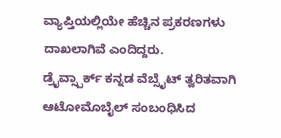ವ್ಯಾಪ್ತಿಯಲ್ಲಿಯೇ ಹೆಚ್ಚಿನ ಪ್ರಕರಣಗಳು ದಾಖಲಾಗಿವೆ ಎಂದಿದ್ದರು.
ಡ್ರೈವ್ಸ್ಪಾರ್ಕ್ ಕನ್ನಡ ವೆಬ್ಸೈಟ್ ತ್ವರಿತವಾಗಿ ಆಟೋಮೊಬೈಲ್ ಸಂಬಂಧಿಸಿದ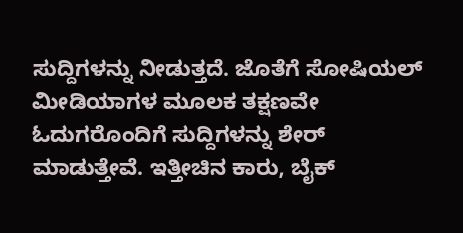ಸುದ್ದಿಗಳನ್ನು ನೀಡುತ್ತದೆ. ಜೊತೆಗೆ ಸೋಷಿಯಲ್ ಮೀಡಿಯಾಗಳ ಮೂಲಕ ತಕ್ಷಣವೇ ಓದುಗರೊಂದಿಗೆ ಸುದ್ದಿಗಳನ್ನು ಶೇರ್ ಮಾಡುತ್ತೇವೆ. ಇತ್ತೀಚಿನ ಕಾರು, ಬೈಕ್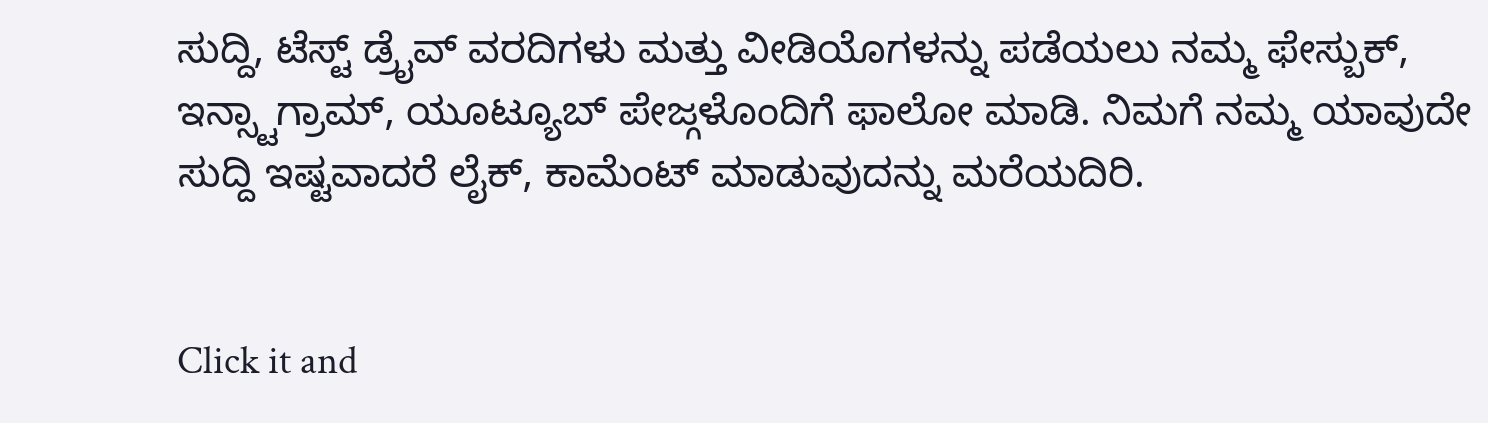ಸುದ್ದಿ, ಟೆಸ್ಟ್ ಡ್ರೈವ್ ವರದಿಗಳು ಮತ್ತು ವೀಡಿಯೊಗಳನ್ನು ಪಡೆಯಲು ನಮ್ಮ ಫೇಸ್ಬುಕ್, ಇನ್ಸ್ಟಾಗ್ರಾಮ್, ಯೂಟ್ಯೂಬ್ ಪೇಜ್ಗಳೊಂದಿಗೆ ಫಾಲೋ ಮಾಡಿ. ನಿಮಗೆ ನಮ್ಮ ಯಾವುದೇ ಸುದ್ದಿ ಇಷ್ಟವಾದರೆ ಲೈಕ್, ಕಾಮೆಂಟ್ ಮಾಡುವುದನ್ನು ಮರೆಯದಿರಿ.


Click it and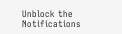Unblock the Notifications